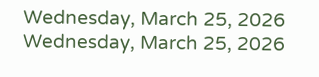Wednesday, March 25, 2026
Wednesday, March 25, 2026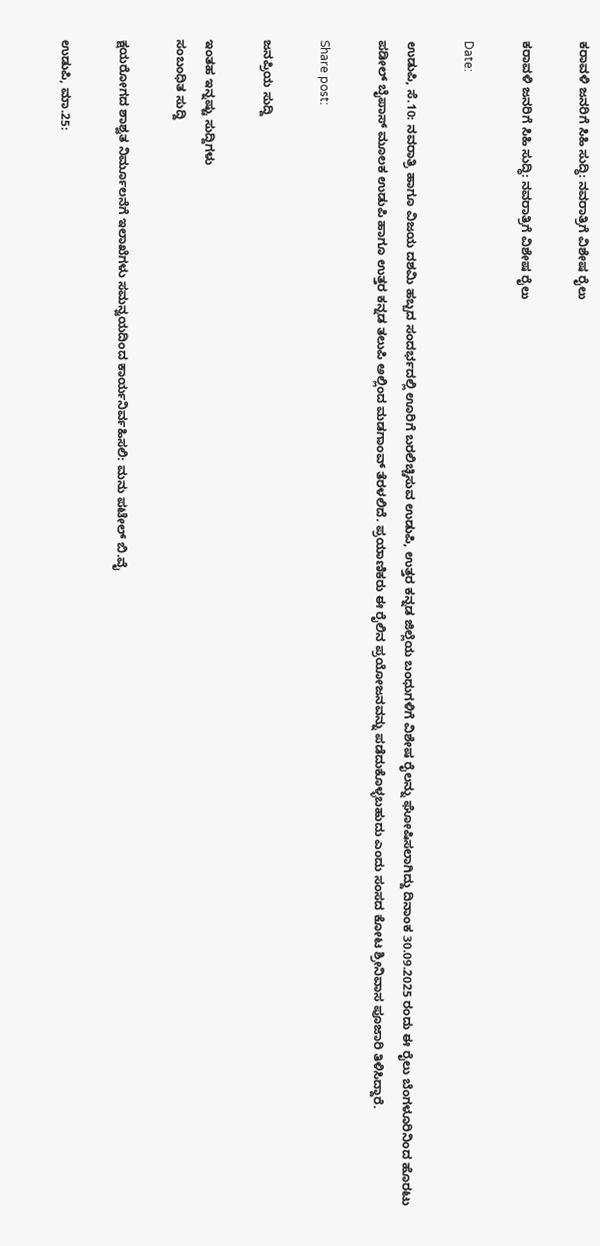ಕರಾವಳಿ ಜನರಿಗೆ ಸಿಹಿ ಸುದ್ಧಿ: ನವರಾತ್ರಿಗೆ ವಿಶೇಷ ರೈಲು

ಕರಾವಳಿ ಜನರಿಗೆ ಸಿಹಿ ಸುದ್ಧಿ: ನವರಾತ್ರಿಗೆ ವಿಶೇಷ ರೈಲು

Date:

ಉಡುಪಿ, ಸೆ.10: ನವರಾತ್ರಿ ಹಾಗೂ ವಿಜಯ ದಶಮಿ ಹಬ್ಬದ ಸಂದರ್ಭದಲ್ಲಿ ಊರಿಗೆ ಬರಲಿಚ್ಚಿಸುವ ಉಡುಪಿ, ಉತ್ತರ ಕನ್ನಡ ಜಿಲ್ಲೆಯ ಬಂಧುಗಳಿಗೆ ವಿಶೇಷ ರೈಲನ್ನು ಘೋಷಿಸಲಾಗಿದ್ದು ದಿನಾಂಕ 30.09.2025 ರಂದು ಈ ರೈಲು ಬೆಂಗಳೂರಿನಿಂದ ಹೊರಟು ಪಡೀಲ್ ಬೈಪಾಸ್ ಮೂಲಕ ಉಡುಪಿ ಹಾಗೂ ಉತ್ತರ ಕನ್ನಡ ತಲುಪಿ ಅಲ್ಲಿಂದ ಮಡಗಾಂವ್ ತೆರಳಲಿದೆ. ಪ್ರಯಾಣಿಕರು ಈ ರೈಲಿನ ಪ್ರಯೋಜನವನ್ನು ಪಡೆದುಕೊಳ್ಳಬಹುದು ಎಂದು ಸಂಸದ ಕೋಟ ಶ್ರೀನಿವಾಸ ಪೂಜಾರಿ ತಿಳಿಸಿದ್ದಾರೆ.

Share post:

ಜನಪ್ರಿಯ ಸುದ್ದಿ

ಇಂತಹ ಇನ್ನಷ್ಟು ಸುದ್ದಿಗಳು
ಸಂಬಂಧಿತ ಸುದ್ದಿ

ಕ್ಷಯರೋಗದ ಶಾಶ್ವತ ನಿರ್ಮೂಲನೆಗೆ ಇಲಾಖೆಗಳು ಸಮನ್ವಯದಿಂದ ಕಾರ್ಯನಿರ್ವಹಿಸಲಿ: ಮನು ಪಟೇಲ್ ಬಿ.ವೈ

ಉಡುಪಿ, ಮಾ.25: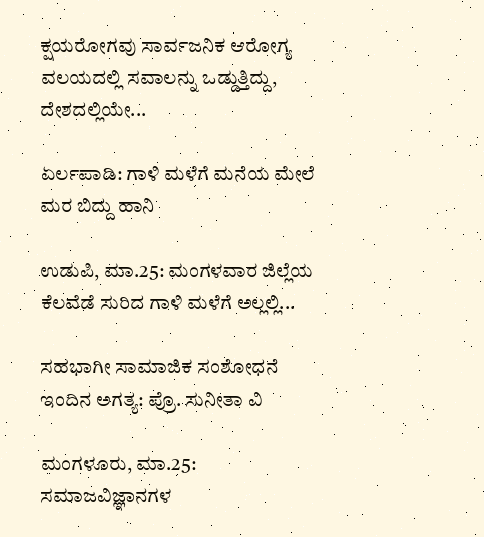ಕ್ಷಯರೋಗವು ಸಾರ್ವಜನಿಕ ಆರೋಗ್ಯ ವಲಯದಲ್ಲಿ ಸವಾಲನ್ನು ಒಡ್ಡುತ್ತಿದ್ದು, ದೇಶದಲ್ಲಿಯೇ...

ಏರ್ಲಪಾಡಿ: ಗಾಳಿ ಮಳೆಗೆ ಮನೆಯ ಮೇಲೆ ಮರ ಬಿದ್ದು ಹಾನಿ

ಉಡುಪಿ, ಮಾ.25: ಮಂಗಳವಾರ ಜಿಲ್ಲೆಯ ಕೆಲವೆಡೆ ಸುರಿದ ಗಾಳಿ ಮಳೆಗೆ ಅಲ್ಲಲ್ಲಿ...

ಸಹಭಾಗೀ ಸಾಮಾಜಿಕ ಸಂಶೋಧನೆ ಇಂದಿನ ಅಗತ್ಯ: ಪ್ರೊ. ಸುನೀತಾ ವಿ

ಮಂಗಳೂರು, ಮಾ.25: ಸಮಾಜವಿಜ್ಞಾನಗಳ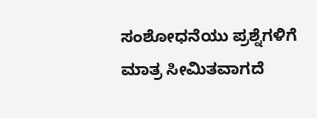ಸಂಶೋಧನೆಯು ಪ್ರಶ್ನೆಗಳಿಗೆ ಮಾತ್ರ ಸೀಮಿತವಾಗದೆ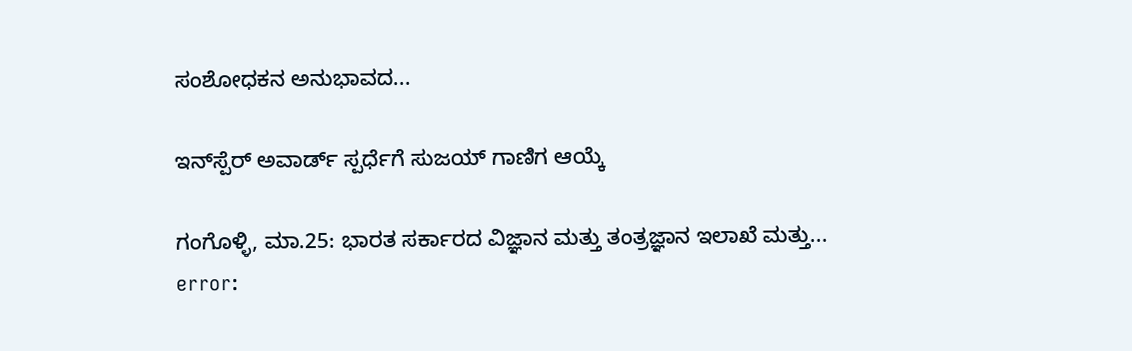ಸಂಶೋಧಕನ ಅನುಭಾವದ...

ಇನ್‌ಸ್ಪೆರ್ ಅವಾರ್ಡ್ ಸ್ಪರ್ಧೆಗೆ ಸುಜಯ್ ಗಾಣಿಗ ಆಯ್ಕೆ

ಗಂಗೊಳ್ಳಿ, ಮಾ.25: ಭಾರತ ಸರ್ಕಾರದ ವಿಜ್ಞಾನ ಮತ್ತು ತಂತ್ರಜ್ಞಾನ ಇಲಾಖೆ ಮತ್ತು...
error: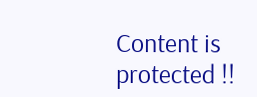Content is protected !!